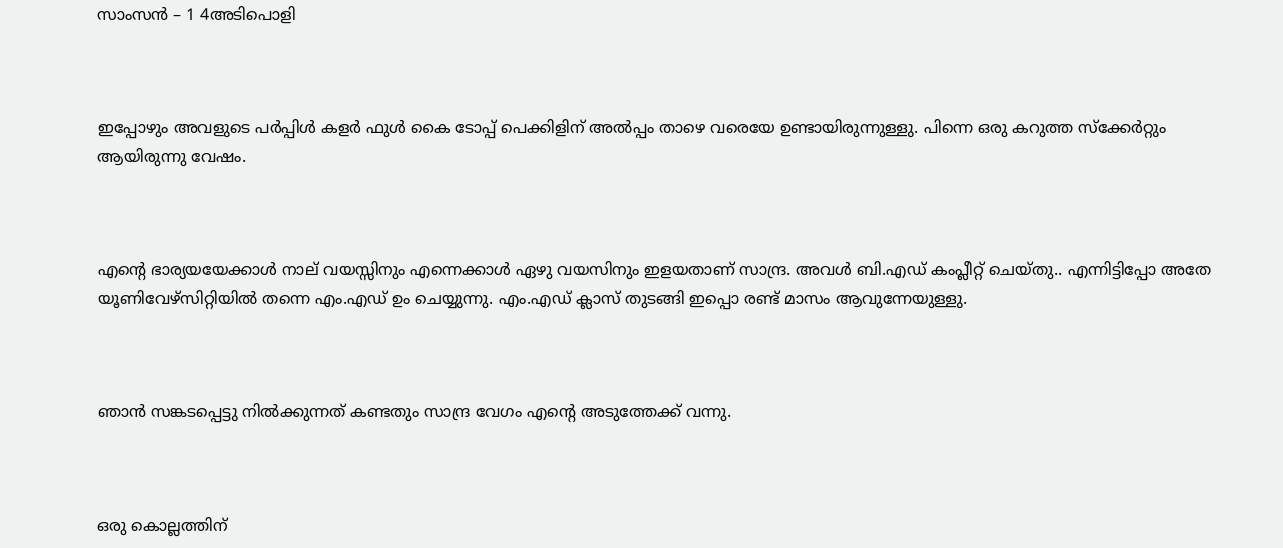സാംസൻ – 1 4അടിപൊളി



ഇപ്പോഴും അവളുടെ പര്‍പ്പിള്‍ കളർ ഫുൾ കൈ ടോപ്പ് പെക്കിളിന് അല്‍പ്പം താഴെ വരെയേ ഉണ്ടായിരുന്നുള്ളു. പിന്നെ ഒരു കറുത്ത സ്ക്കേർറ്റും ആയിരുന്നു വേഷം.



എന്റെ ഭാര്യയയേക്കാൾ നാല് വയസ്സിനും എന്നെക്കാൾ ഏഴു വയസിനും ഇളയതാണ് സാന്ദ്ര. അവള്‍ ബി.എഡ് കംപ്ലീറ്റ് ചെയ്തു.. എന്നിട്ടിപ്പോ അതേ യൂണിവേഴ്‌സിറ്റിയിൽ തന്നെ എം.എഡ് ഉം ചെയ്യുന്നു. എം.എഡ് ക്ലാസ് തുടങ്ങി ഇപ്പൊ രണ്ട് മാസം ആവുന്നേയുള്ളു.



ഞാൻ സങ്കടപ്പെട്ടു നില്‍ക്കുന്നത് കണ്ടതും സാന്ദ്ര വേഗം എന്റെ അടുത്തേക്ക് വന്നു.



ഒരു കൊല്ലത്തിന്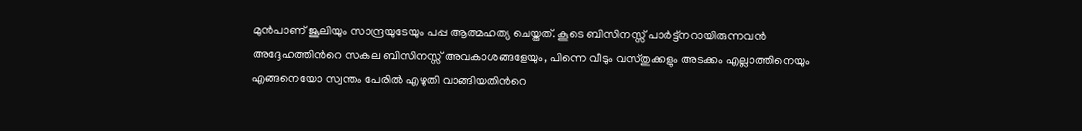മുന്‍പാണ് ജൂലിയും സാന്ദ്രയുടേയും പപ്പ ആത്മഹത്യ ചെയ്തത്. കൂടെ ബിസിനസ്സ് പാര്‍ട്ട്നറായിരുന്നവൻ അദ്ദേഹത്തിന്‍റെ സകല ബിസിനസ്സ് അവകാശങ്ങളേയും, പിന്നെ വീടും വസ്തുക്കളും അടക്കം എല്ലാത്തിനെയും  എങ്ങനെയോ സ്വന്തം പേരില്‍ എഴുതി വാങ്ങിയതിന്‍റെ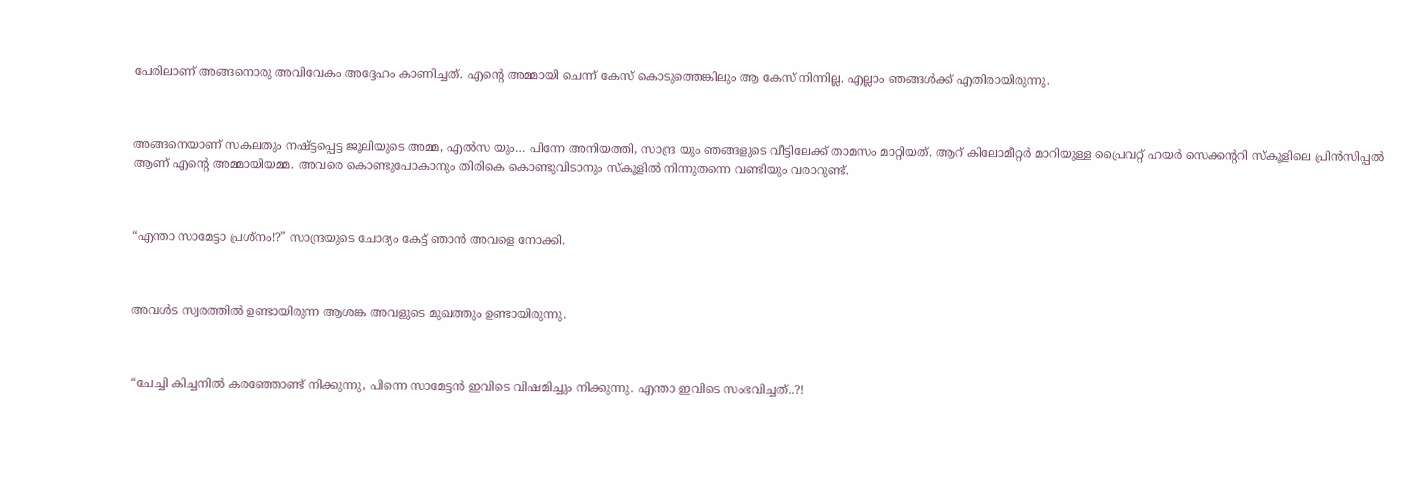പേരിലാണ് അങ്ങനൊരു അവിവേകം അദ്ദേഹം കാണിച്ചത്. എന്റെ അമ്മായി ചെന്ന് കേസ് കൊടുത്തെങ്കിലും ആ കേസ് നിന്നില്ല. എല്ലാം ഞങ്ങൾക്ക് എതിരായിരുന്നു.



അങ്ങനെയാണ് സകലതും നഷ്ട്ടപ്പെട്ട ജൂലിയുടെ അമ്മ, എല്‍സ യും… പിന്നേ അനിയത്തി, സാന്ദ്ര യും ഞങ്ങളുടെ വീട്ടിലേക്ക് താമസം മാറ്റിയത്. ആറ് കിലോമീറ്റര്‍ മാറിയുള്ള പ്രൈവറ്റ് ഹയര്‍ സെക്കന്‍ററി സ്കൂളിലെ പ്രിന്‍സിപ്പല്‍ ആണ് എന്റെ അമ്മായിയമ്മ. അവരെ കൊണ്ടുപോകാനും തിരികെ കൊണ്ടുവിടാനും സ്കൂളിൽ നിന്നുതന്നെ വണ്ടിയും വരാറുണ്ട്.



“എന്താ സാമേട്ടാ പ്രശ്നം!?” സാന്ദ്രയുടെ ചോദ്യം കേട്ട് ഞാൻ അവളെ നോക്കി.



അവൾട സ്വരത്തില്‍ ഉണ്ടായിരുന്ന ആശങ്ക അവളുടെ മുഖത്തും ഉണ്ടായിരുന്നു.



“ചേച്ചി കിച്ചനിൽ കരഞ്ഞോണ്ട് നിക്കുന്നു, പിന്നെ സാമേട്ടൻ ഇവിടെ വിഷമിച്ചും നിക്കുന്നു. എന്താ ഇവിടെ സംഭവിച്ചത്..?!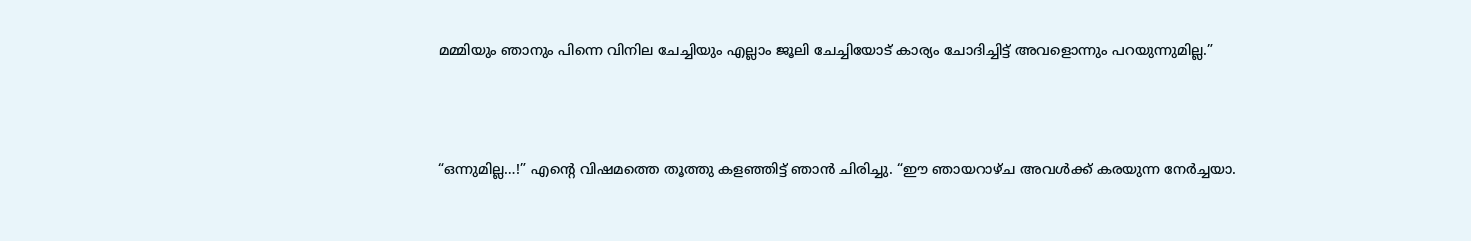മമ്മിയും ഞാനും പിന്നെ വിനില ചേച്ചിയും എല്ലാം ജൂലി ചേച്ചിയോട് കാര്യം ചോദിച്ചിട്ട് അവളൊന്നും പറയുന്നുമില്ല.”



“ഒന്നുമില്ല…!” എന്റെ വിഷമത്തെ തൂത്തു കളഞ്ഞിട്ട് ഞാൻ ചിരിച്ചു. “ഈ ഞായറാഴ്ച അവള്‍ക്ക് കരയുന്ന നേര്‍ച്ചയാ.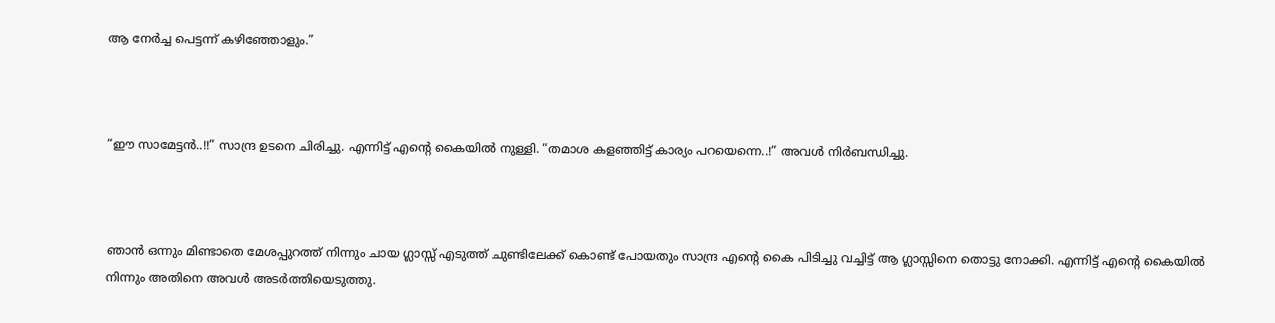ആ നേര്‍ച്ച പെട്ടന്ന് കഴിഞ്ഞോളും.”



“ഈ സാമേട്ടൻ..!!” സാന്ദ്ര ഉടനെ ചിരിച്ചു. എന്നിട്ട് എന്റെ കൈയിൽ നുള്ളി. “തമാശ കളഞ്ഞിട്ട് കാര്യം പറയെന്നെ..!” അവള്‍ നിര്‍ബന്ധിച്ചു.



ഞാൻ ഒന്നും മിണ്ടാതെ മേശപ്പുറത്ത് നിന്നും ചായ ഗ്ലാസ്സ് എടുത്ത് ചുണ്ടിലേക്ക് കൊണ്ട് പോയതും സാന്ദ്ര എന്റെ കൈ പിടിച്ചു വച്ചിട്ട് ആ ഗ്ലാസ്സിനെ തൊട്ടു നോക്കി. എന്നിട്ട് എന്റെ കൈയിൽ നിന്നും അതിനെ അവള്‍ അടർത്തിയെടുത്തു.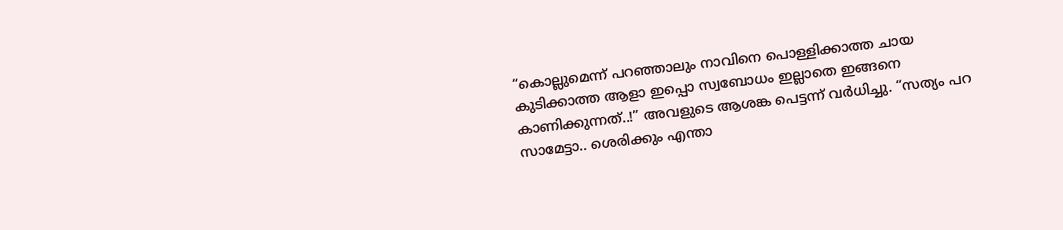“കൊല്ലുമെന്ന് പറഞ്ഞാലും നാവിനെ പൊള്ളിക്കാത്ത ചായ കുടിക്കാത്ത ആളാ ഇപ്പൊ സ്വബോധം ഇല്ലാതെ ഇങ്ങനെ കാണിക്കുന്നത്..!” അവളുടെ ആശങ്ക പെട്ടന്ന് വര്‍ധിച്ചു. “സത്യം പറ സാമേട്ടാ.. ശെരിക്കും എന്താ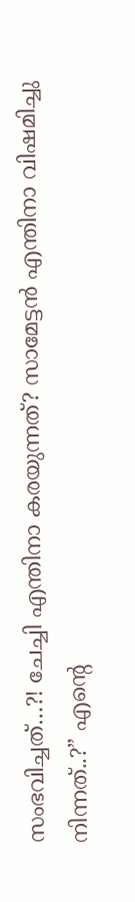സംഭവിച്ചത്…?! ചേച്ചി എന്തിനാ കരയുന്നത്? സാമേട്ടൻ എന്തിനാ വിഷമിച്ചു നിന്നത്..?” എന്റെ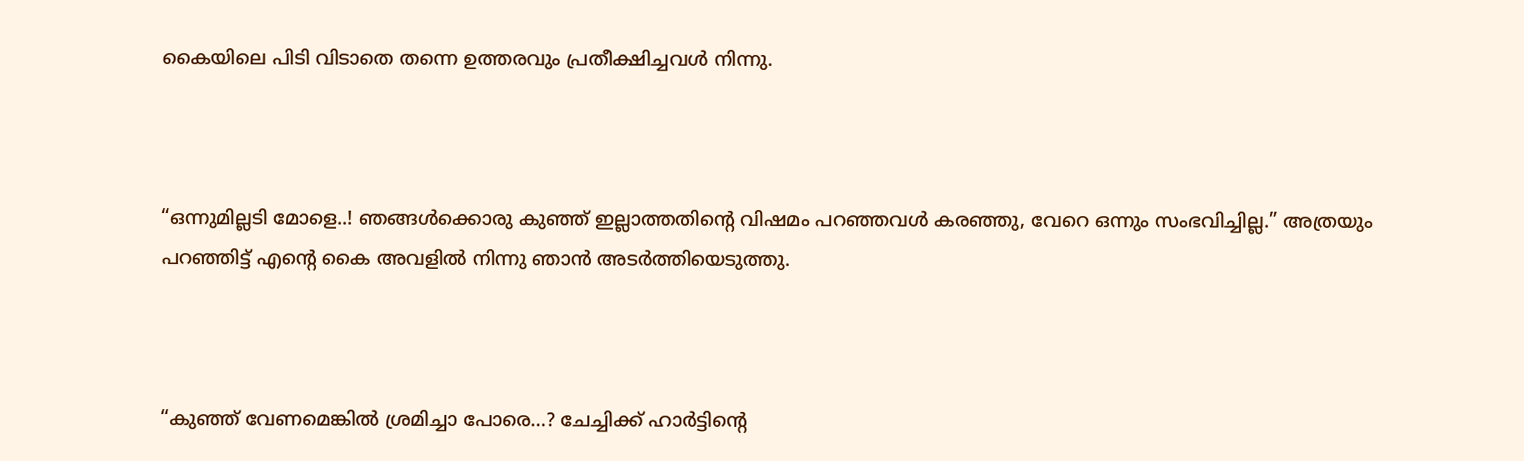കൈയിലെ പിടി വിടാതെ തന്നെ ഉത്തരവും പ്രതീക്ഷിച്ചവള്‍ നിന്നു.



“ഒന്നുമില്ലടി മോളെ..! ഞങ്ങൾക്കൊരു കുഞ്ഞ് ഇല്ലാത്തതിന്റെ വിഷമം പറഞ്ഞവൾ കരഞ്ഞു, വേറെ ഒന്നും സംഭവിച്ചില്ല.” അത്രയും പറഞ്ഞിട്ട് എന്റെ കൈ അവളില്‍ നിന്നു ഞാൻ അടർത്തിയെടുത്തു.



“കുഞ്ഞ് വേണമെങ്കിൽ ശ്രമിച്ചാ പോരെ…? ചേച്ചിക്ക് ഹാർട്ടിന്റെ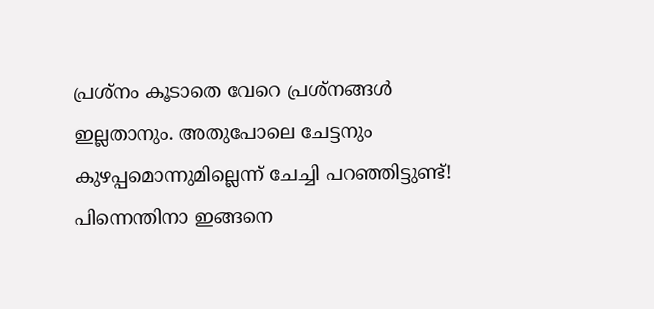പ്രശ്നം കൂടാതെ വേറെ പ്രശ്നങ്ങൾ ഇല്ലതാനും. അതുപോലെ ചേട്ടനും കുഴപ്പമൊന്നുമില്ലെന്ന് ചേച്ചി പറഞ്ഞിട്ടുണ്ട്! പിന്നെന്തിനാ ഇങ്ങനെ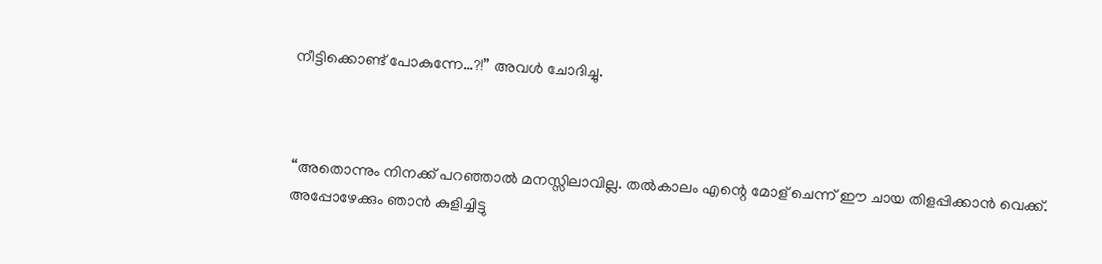നീട്ടിക്കൊണ്ട് പോകുന്നേ…?!” അവൾ ചോദിച്ചു.



“അതൊന്നും നിനക്ക് പറഞ്ഞാൽ മനസ്സിലാവില്ല. തല്‍കാലം എന്റെ മോള് ചെന്ന് ഈ ചായ തിളപ്പിക്കാൻ വെക്ക്. അപ്പോഴേക്കും ഞാൻ കുളിച്ചിട്ടു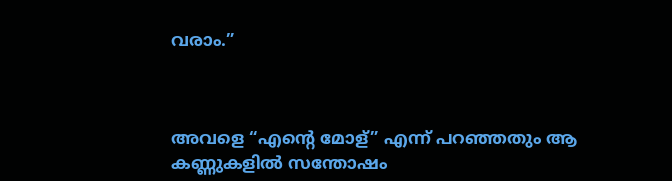വരാം.”



അവളെ “എന്റെ മോള്” എന്ന് പറഞ്ഞതും ആ കണ്ണുകളില്‍ സന്തോഷം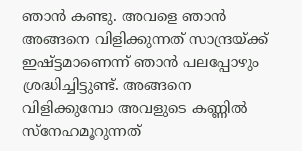ഞാൻ കണ്ടു. അവളെ ഞാൻ അങ്ങനെ വിളിക്കുന്നത് സാന്ദ്രയ്ക്ക് ഇഷ്ട്ടമാണെന്ന് ഞാൻ പലപ്പോഴും ശ്രദ്ധിച്ചിട്ടുണ്ട്. അങ്ങനെ വിളിക്കുമ്പോ അവളുടെ കണ്ണില്‍ സ്നേഹമൂറുന്നത്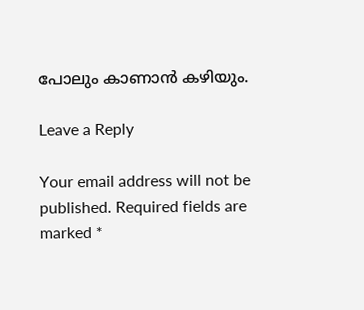പോലും കാണാന്‍ കഴിയും.

Leave a Reply

Your email address will not be published. Required fields are marked *